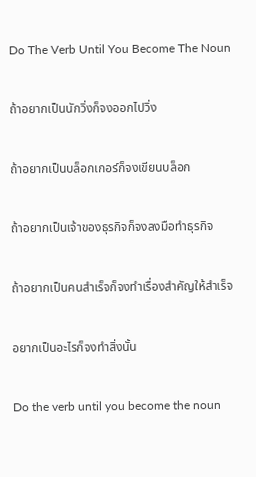Do The Verb Until You Become The Noun

ถ้าอยากเป็นนักวิ่งก็จงออกไปวิ่ง

ถ้าอยากเป็นบล็อกเกอร์ก็จงเขียนบล็อก

ถ้าอยากเป็นเจ้าของธุรกิจก็จงลงมือทำธุรกิจ

ถ้าอยากเป็นคนสำเร็จก็จงทำเรื่องสำคัญให้สำเร็จ

อยากเป็นอะไรก็จงทำสิ่งนั้น

Do the verb until you become the noun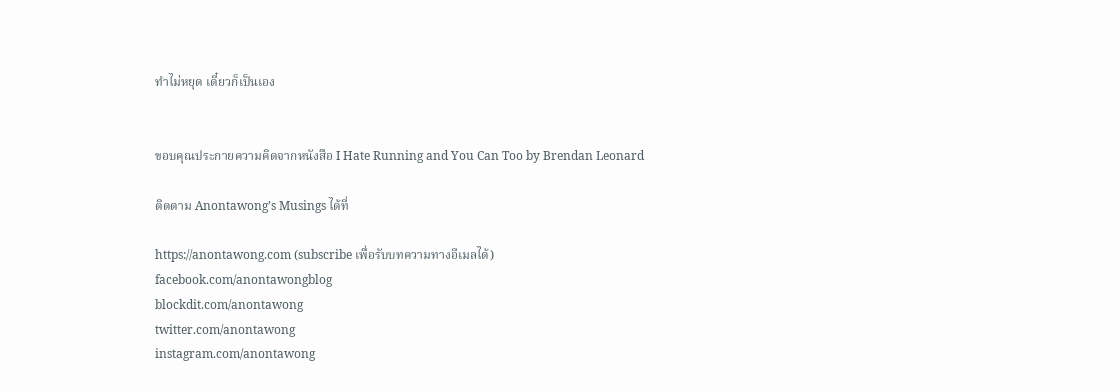ทำไม่หยุด เดี๋ยวก็เป็นเอง


ขอบคุณประกายความคิดจากหนังสือ I Hate Running and You Can Too by Brendan Leonard

ติดตาม Anontawong’s Musings ได้ที่

https://anontawong.com (subscribe เพื่อรับบทความทางอีเมลได้)
facebook.com/anontawongblog
blockdit.com/anontawong
twitter.com/anontawong
instagram.com/anontawong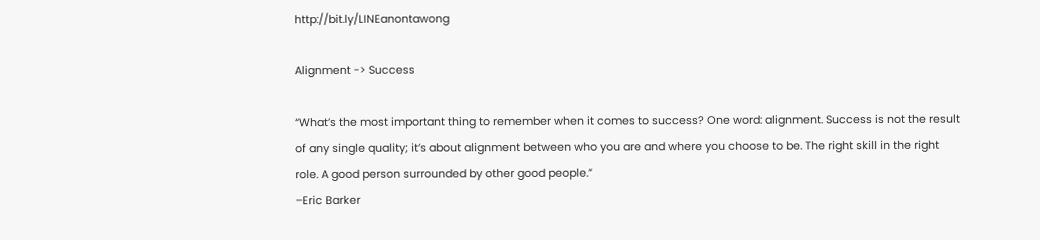http://bit.ly/LINEanontawong

Alignment -> Success

“What’s the most important thing to remember when it comes to success? One word: alignment. Success is not the result of any single quality; it’s about alignment between who you are and where you choose to be. The right skill in the right role. A good person surrounded by other good people.”
–Eric Barker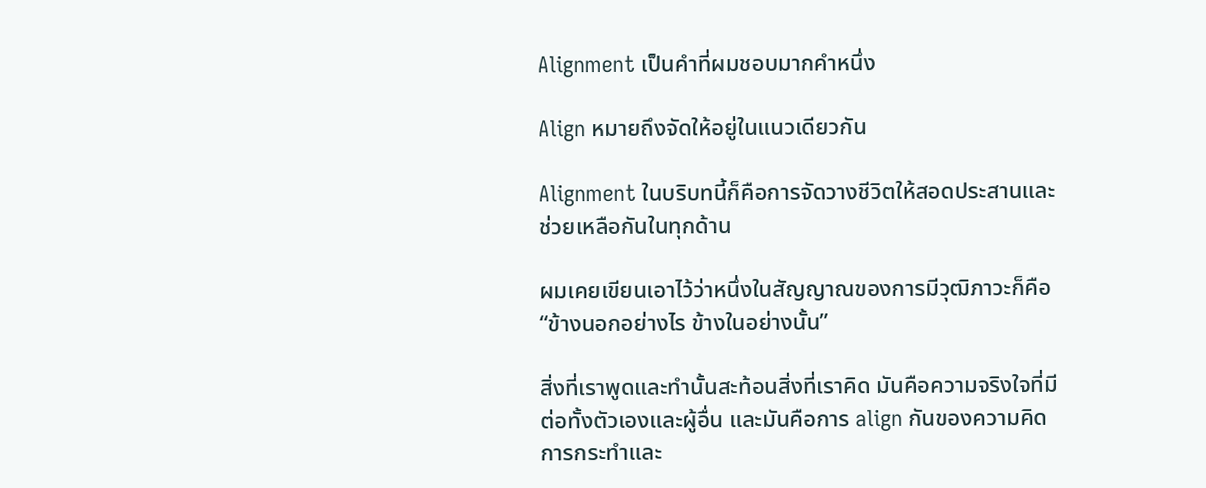Alignment เป็นคำที่ผมชอบมากคำหนึ่ง

Align หมายถึงจัดให้อยู่ในแนวเดียวกัน

Alignment ในบริบทนี้ก็คือการจัดวางชีวิตให้สอดประสานและช่วยเหลือกันในทุกด้าน

ผมเคยเขียนเอาไว้ว่าหนึ่งในสัญญาณของการมีวุฒิภาวะก็คือ “ข้างนอกอย่างไร ข้างในอย่างนั้น”

สิ่งที่เราพูดและทำนั้นสะท้อนสิ่งที่เราคิด มันคือความจริงใจที่มีต่อทั้งตัวเองและผู้อื่น และมันคือการ align กันของความคิด การกระทำและ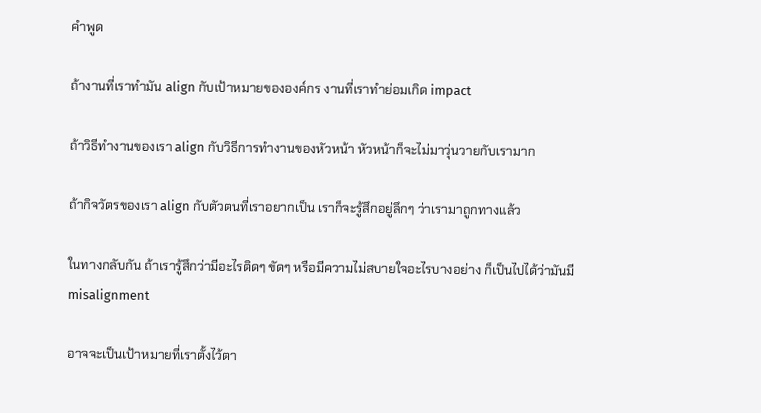คำพูด

ถ้างานที่เราทำมัน align กับเป้าหมายขององค์กร งานที่เราทำย่อมเกิด impact

ถ้าวิธีทำงานของเรา align กับวิธีการทำงานของหัวหน้า หัวหน้าก็จะไม่มาวุ่นวายกับเรามาก

ถ้ากิจวัตรของเรา align กับตัวตนที่เราอยากเป็น เราก็จะรู้สึกอยู่ลึกๆ ว่าเรามาถูกทางแล้ว

ในทางกลับกัน ถ้าเรารู้สึกว่ามีอะไรติดๆ ขัดๆ หรือมีความไม่สบายใจอะไรบางอย่าง ก็เป็นไปได้ว่ามันมี misalignment

อาจจะเป็นเป้าหมายที่เราตั้งไว้ตา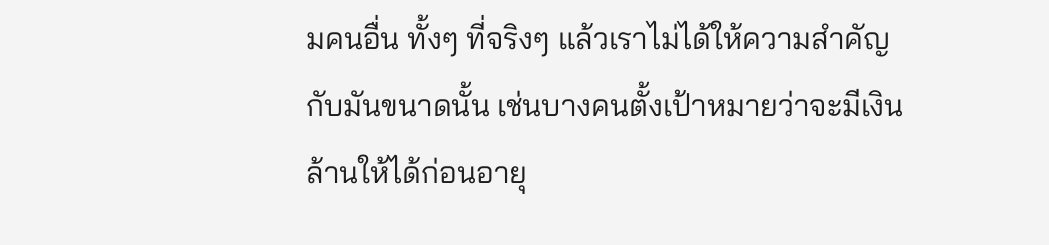มคนอื่น ทั้งๆ ที่จริงๆ แล้วเราไม่ได้ให้ความสำคัญกับมันขนาดนั้น เช่นบางคนตั้งเป้าหมายว่าจะมีเงินล้านให้ได้ก่อนอายุ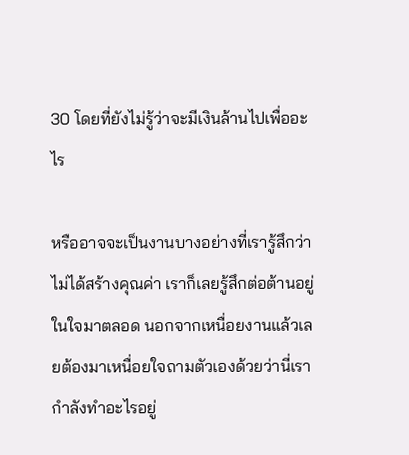30 โดยที่ยังไม่รู้ว่าจะมีเงินล้านไปเพื่ออะไร

หรืออาจจะเป็นงานบางอย่างที่เรารู้สึกว่าไม่ได้สร้างคุณค่า เราก็เลยรู้สึกต่อต้านอยู่ในใจมาตลอด นอกจากเหนื่อยงานแล้วเลยต้องมาเหนื่อยใจถามตัวเองด้วยว่านี่เรากำลังทำอะไรอยู่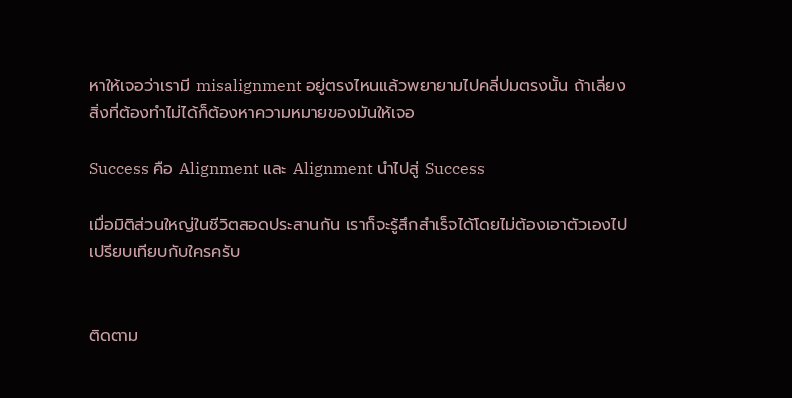หาให้เจอว่าเรามี misalignment อยู่ตรงไหนแล้วพยายามไปคลี่ปมตรงนั้น ถ้าเลี่ยงสิ่งที่ต้องทำไม่ได้ก็ต้องหาความหมายของมันให้เจอ

Success คือ Alignment และ Alignment นำไปสู่ Success

เมื่อมิติส่วนใหญ่ในชีวิตสอดประสานกัน เราก็จะรู้สึกสำเร็จได้โดยไม่ต้องเอาตัวเองไปเปรียบเทียบกับใครครับ


ติดตาม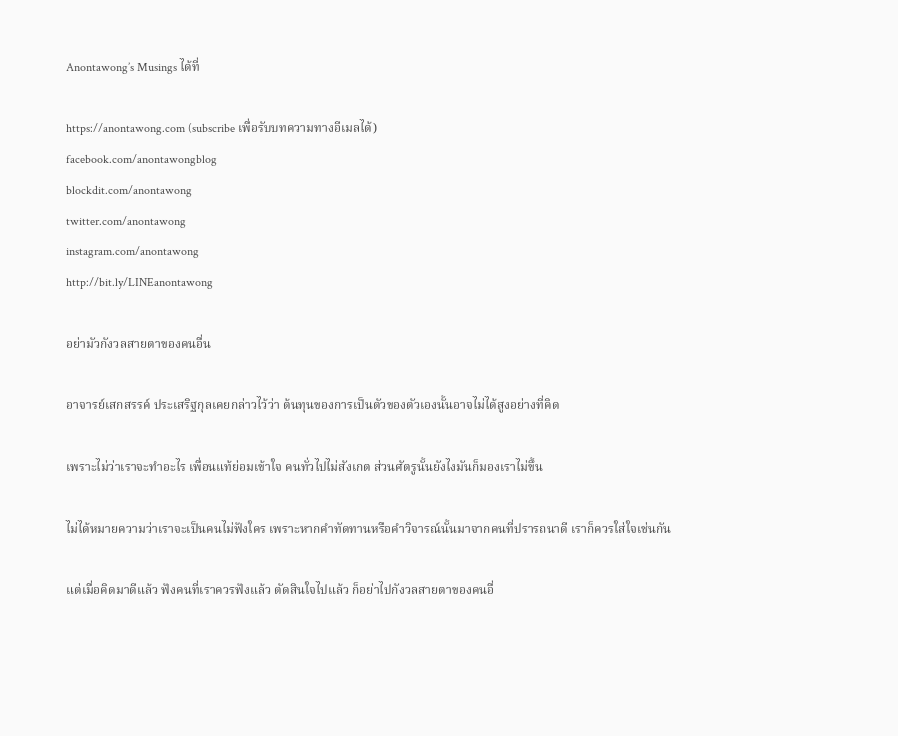Anontawong’s Musings ได้ที่

https://anontawong.com (subscribe เพื่อรับบทความทางอีเมลได้)
facebook.com/anontawongblog
blockdit.com/anontawong
twitter.com/anontawong
instagram.com/anontawong
http://bit.ly/LINEanontawong

อย่ามัวกังวลสายตาของคนอื่น

อาจารย์เสกสรรค์ ประเสริฐกุลเคยกล่าวไว้ว่า ต้นทุนของการเป็นตัวของตัวเองนั้นอาจไม่ได้สูงอย่างที่คิด

เพราะไม่ว่าเราจะทำอะไร เพื่อนแท้ย่อมเข้าใจ คนทั่วไปไม่สังเกต ส่วนศัตรูนั้นยังไงมันก็มองเราไม่ขึ้น

ไม่ได้หมายความว่าเราจะเป็นคนไม่ฟังใคร เพราะหากคำทัดทานหรือคำวิจารณ์นั้นมาจากคนที่ปรารถนาดี เราก็ควรใส่ใจเช่นกัน

แต่เมื่อคิดมาดีแล้ว ฟังคนที่เราควรฟังแล้ว ตัดสินใจไปแล้ว ก็อย่าไปกังวลสายตาของคนอื่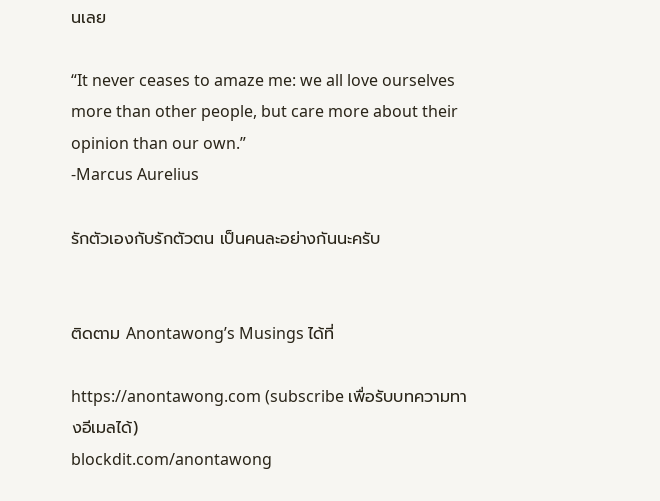นเลย

“It never ceases to amaze me: we all love ourselves more than other people, but care more about their opinion than our own.”
-Marcus Aurelius

รักตัวเองกับรักตัวตน เป็นคนละอย่างกันนะครับ


ติดตาม Anontawong’s Musings ได้ที่

https://anontawong.com (subscribe เพื่อรับบทความทางอีเมลได้)
blockdit.com/anontawong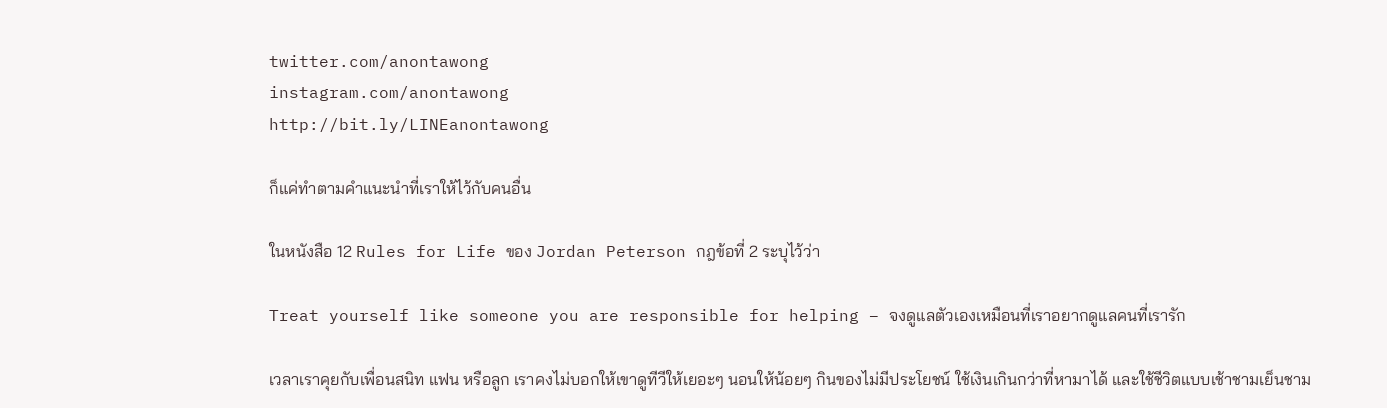twitter.com/anontawong
instagram.com/anontawong
http://bit.ly/LINEanontawong

ก็แค่ทำตามคำแนะนำที่เราให้ไว้กับคนอื่น

ในหนังสือ 12 Rules for Life ของ Jordan Peterson กฎข้อที่ 2 ระบุไว้ว่า

Treat yourself like someone you are responsible for helping – จงดูแลตัวเองเหมือนที่เราอยากดูแลคนที่เรารัก

เวลาเราคุยกับเพื่อนสนิท แฟน หรือลูก เราคงไม่บอกให้เขาดูทีวีให้เยอะๆ นอนให้น้อยๆ กินของไม่มีประโยชน์ ใช้เงินเกินกว่าที่หามาได้ และใช้ชีวิตแบบเช้าชามเย็นชาม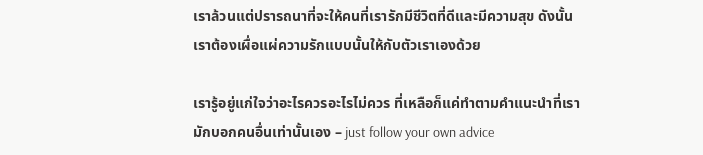เราล้วนแต่ปรารถนาที่จะให้คนที่เรารักมีชีวิตที่ดีและมีความสุข ดังนั้นเราต้องเผื่อแผ่ความรักแบบนั้นให้กับตัวเราเองด้วย

เรารู้อยู่แก่ใจว่าอะไรควรอะไรไม่ควร ที่เหลือก็แค่ทำตามคำแนะนำที่เรามักบอกคนอื่นเท่านั้นเอง – just follow your own advice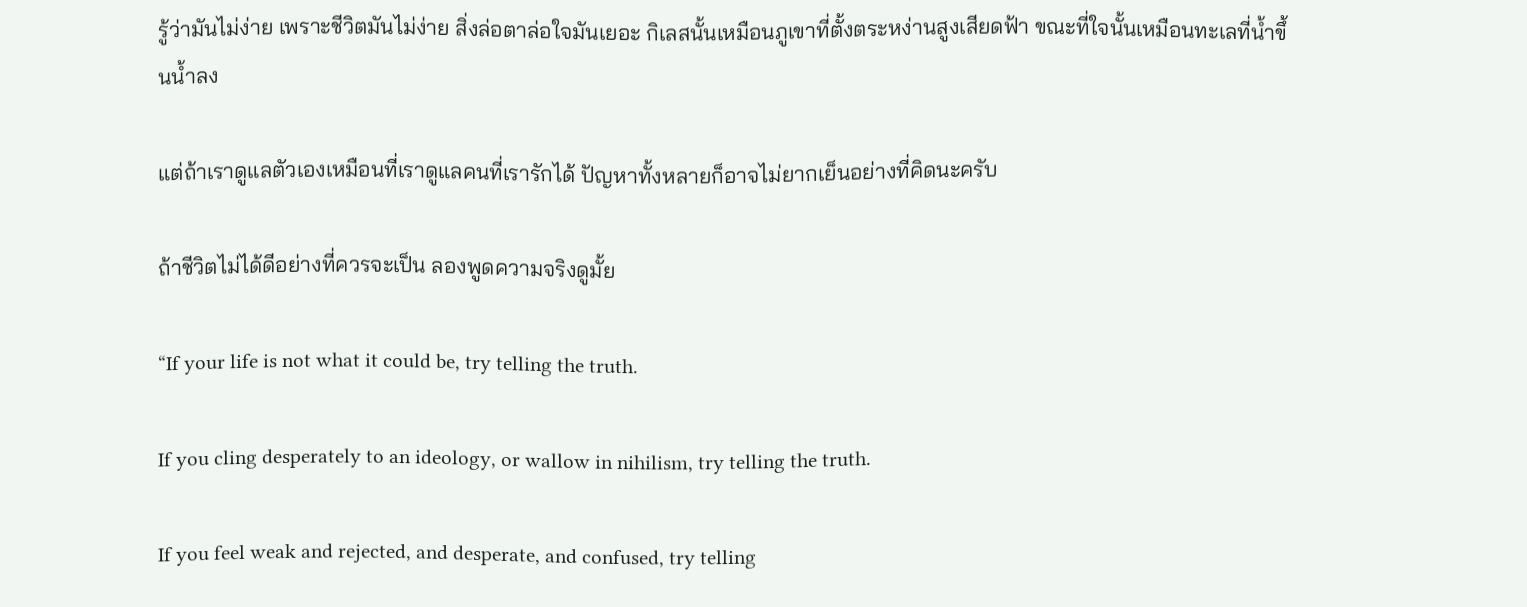รู้ว่ามันไม่ง่าย เพราะชีวิตมันไม่ง่าย สิ่งล่อตาล่อใจมันเยอะ กิเลสนั้นเหมือนภูเขาที่ตั้งตระหง่านสูงเสียดฟ้า ขณะที่ใจนั้นเหมือนทะเลที่น้ำขึ้นน้ำลง

แต่ถ้าเราดูแลตัวเองเหมือนที่เราดูแลคนที่เรารักได้ ปัญหาทั้งหลายก็อาจไม่ยากเย็นอย่างที่คิดนะครับ

ถ้าชีวิตไม่ได้ดีอย่างที่ควรจะเป็น ลองพูดความจริงดูมั้ย

“If your life is not what it could be, try telling the truth.

If you cling desperately to an ideology, or wallow in nihilism, try telling the truth.

If you feel weak and rejected, and desperate, and confused, try telling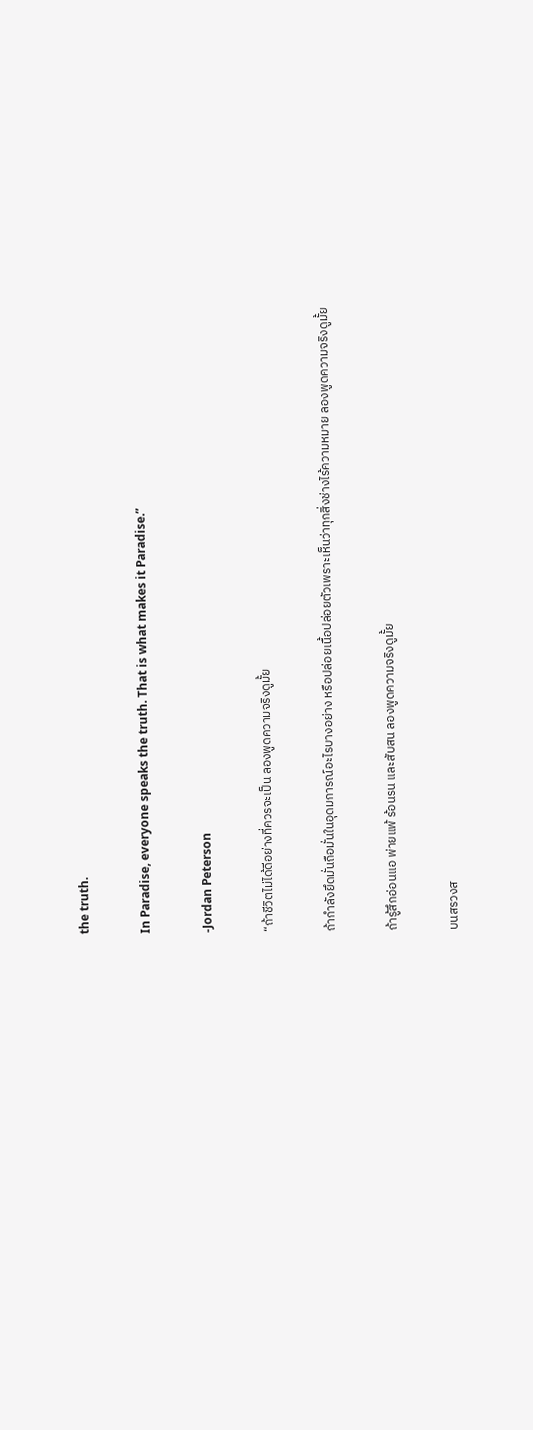the truth.

In Paradise, everyone speaks the truth. That is what makes it Paradise.”

‐Jordan Peterson

“ถ้าชีวิตไม่ได้ดีอย่างที่ควรจะเป็น ลองพูดความจริงดูมั้ย

ถ้ากำลังยึดมั่นถือมั่นในอุดมการณ์อะไรบางอย่าง หรือปล่อยเนื้อปล่อยตัวเพราะเห็นว่าทุกสิ่งช่างไร้ความหมาย ลองพูดความจริงดูมั้ย

ถ้ารู้สึกอ่อนแอ พ่ายแพ้ ร้อนรน และสับสน ลองพูดความจริงดูมั้ย

บนสรวงส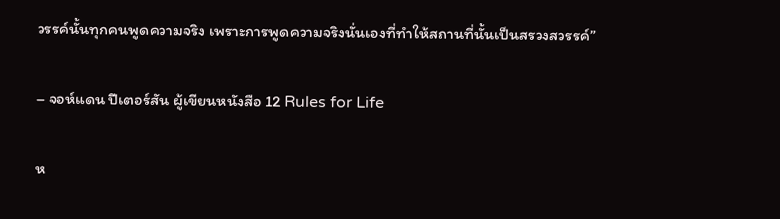วรรค์นั้นทุกคนพูดความจริง เพราะการพูดความจริงนั่นเองที่ทำให้สถานที่นั้นเป็นสรวงสวรรค์”

– จอห์แดน ปีเตอร์สัน ผู้เขียนหนังสือ 12 Rules for Life

ห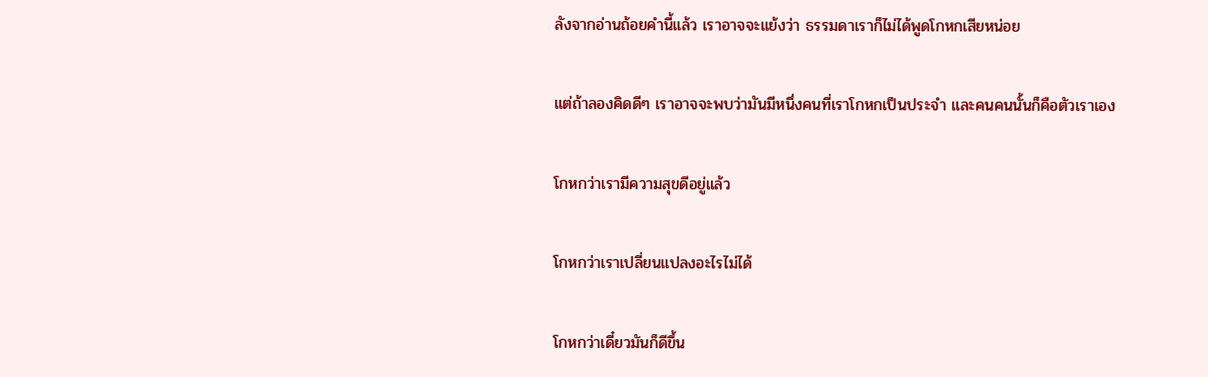ลังจากอ่านถ้อยคำนี้แล้ว เราอาจจะแย้งว่า ธรรมดาเราก็ไม่ได้พูดโกหกเสียหน่อย

แต่ถ้าลองคิดดีๆ เราอาจจะพบว่ามันมีหนึ่งคนที่เราโกหกเป็นประจำ และคนคนนั้นก็คือตัวเราเอง

โกหกว่าเรามีความสุขดีอยู่แล้ว

โกหกว่าเราเปลี่ยนแปลงอะไรไม่ได้

โกหกว่าเดี๋ยวมันก็ดีขึ้น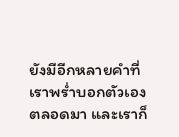ยังมีอีกหลายคำที่เราพร่ำบอกตัวเองตลอดมา และเราก็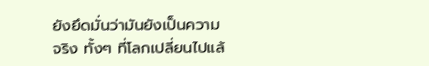ยังยึดมั่นว่ามันยังเป็นความจริง ทั้งๆ ที่โลกเปลี่ยนไปแล้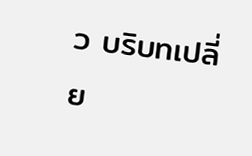ว บริบทเปลี่ย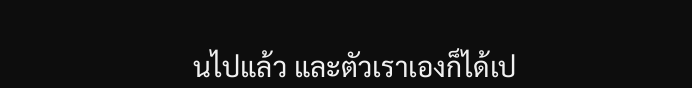นไปแล้ว และตัวเราเองก็ได้เป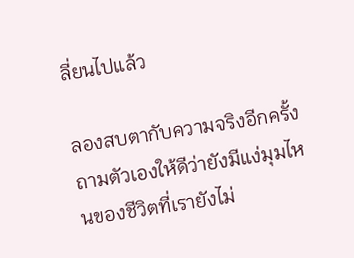ลี่ยนไปแล้ว

ลองสบตากับความจริงอีกครั้ง ถามตัวเองให้ดีว่ายังมีแง่มุมไหนของชีวิตที่เรายังไม่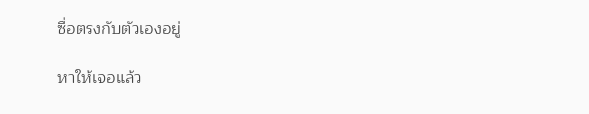ซื่อตรงกับตัวเองอยู่

หาให้เจอแล้ว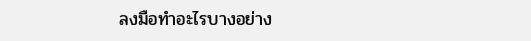ลงมือทำอะไรบางอย่าง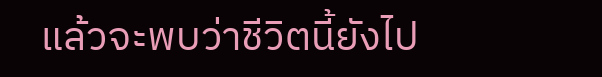แล้วจะพบว่าชีวิตนี้ยังไป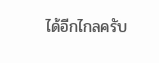ได้อีกไกลครับ